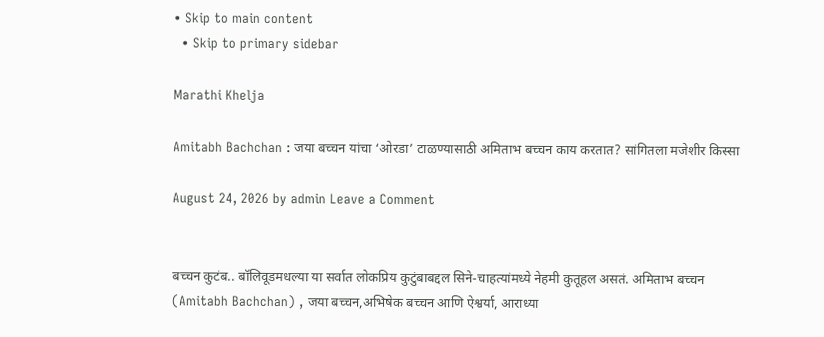• Skip to main content
  • Skip to primary sidebar

Marathi Khelja

Amitabh Bachchan : जया बच्चन यांचा ‘ओरडा’ टाळण्यासाठी अमिताभ बच्चन काय करतात? सांगितला मजेशीर किस्सा

August 24, 2026 by admin Leave a Comment


बच्चन कुटंब.. बॉलिवूडमधल्या या सर्वात लोकप्रिय कुटुंबाबद्दल सिने-चाहत्यांमध्ये नेहमी कुतूहल असतं. अमिताभ बच्चन (Amitabh Bachchan) , जया बच्चन,अभिषेक बच्चन आणि ऐश्वर्या, आराध्या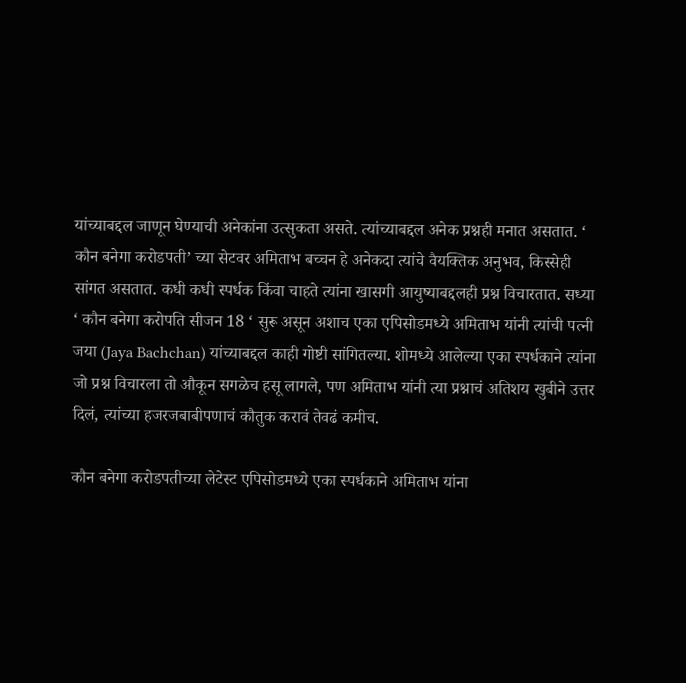यांच्याबद्दल जाणून घेण्याची अनेकांना उत्सुकता असते. त्यांच्याबद्दल अनेक प्रश्नही मनात असतात. ‘ कौन बनेगा करोडपती’ च्या सेटवर अमिताभ बच्चन हे अनेकदा त्यांचे वैयक्तिक अनुभव, किस्सेही सांगत असतात. कधी कधी स्पर्धक किंवा चाहते त्यांना खासगी आयुष्याबद्दलही प्रश्न विचारतात. सध्या ‘ कौन बनेगा करोपति सीजन 18 ‘ सुरू असून अशाच एका एपिसोडमध्ये अमिताभ यांनी त्यांची पत्नी जया (Jaya Bachchan) यांच्याबद्दल काही गोष्टी सांगितल्या. शोमध्ये आलेल्या एका स्पर्धकाने त्यांना जो प्रश्न विचारला तो औकून सगळेच हसू लागले, पण अमिताभ यांनी त्या प्रश्नाचं अतिशय खुबीने उत्तर दिलं, त्यांच्या हजरजबाबीपणाचं कौतुक करावं तेवढं कमीच.

कौन बनेगा करोडपतीच्या लेटेस्ट एपिसोडमध्ये एका स्पर्धकाने अमिताभ यांना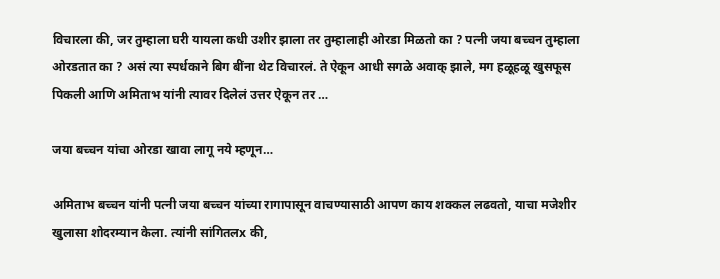विचारला की, जर तुम्हाला घरी यायला कधी उशीर झाला तर तुम्हालाही ओरडा मिळतो का ? पत्नी जया बच्चन तुम्हाला ओरडतात का ? असं त्या स्पर्धकाने बिग बींना थेट विचारलं. ते ऐकून आधी सगळे अवाक् झाले, मग हळूहळू खुसफूस पिकली आणि अमिताभ यांनी त्यावर दिलेलं उत्तर ऐकून तर …

जया बच्चन यांचा ओरडा खावा लागू नये म्हणून…

अमिताभ बच्चन यांनी पत्नी जया बच्चन यांच्या रागापासून वाचण्यासाठी आपण काय शक्कल लढवतो, याचा मजेशीर खुलासा शोदरम्यान केला. त्यांनी सांगितलx की,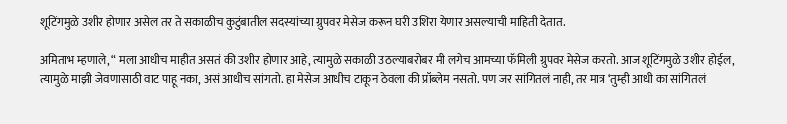शूटिंगमुळे उशीर होणार असेल तर ते सकाळीच कुटुंबातील सदस्यांच्या ग्रुपवर मेसेज करून घरी उशिरा येणार असल्याची माहिती देतात.

अमिताभ म्हणाले, “ मला आधीच माहीत असतं की उशीर होणार आहे, त्यामुळे सकाळी उठल्याबरोबर मी लगेच आमच्या फॅमिली ग्रुपवर मेसेज करतो. आज शूटिंगमुळे उशीर होईल, त्यामुळे माझी जेवणासाठी वाट पाहू नका, असं आधीच सांगतो. हा मेसेज आधीच टाकून ठेवला की प्रॉब्लेम नसतो. पण जर सांगितलं नाही, तर मात्र ‘तुम्ही आधी का सांगितलं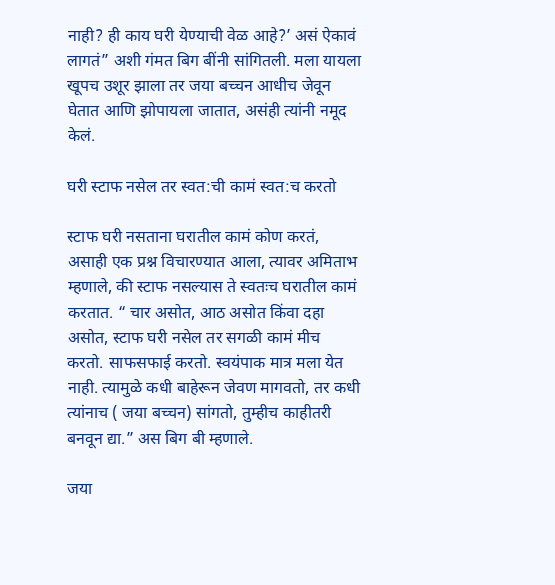नाही? ही काय घरी येण्याची वेळ आहे?’ असं ऐकावं लागतं” अशी गंमत बिग बींनी सांगितली. मला यायला खूपच उशूर झाला तर जया बच्चन आधीच जेवून घेतात आणि झोपायला जातात, असंही त्यांनी नमूद केलं.

घरी स्टाफ नसेल तर स्वत:ची कामं स्वत:च करतो

स्टाफ घरी नसताना घरातील कामं कोण करतं, असाही एक प्रश्न विचारण्यात आला, त्यावर अमिताभ म्हणाले, की स्टाफ नसल्यास ते स्वतःच घरातील कामं करतात. “ चार असोत, आठ असोत किंवा दहा असोत, स्टाफ घरी नसेल तर सगळी कामं मीच करतो. साफसफाई करतो. स्वयंपाक मात्र मला येत नाही. त्यामुळे कधी बाहेरून जेवण मागवतो, तर कधी त्यांनाच ( जया बच्चन) सांगतो, तुम्हीच काहीतरी बनवून द्या.” अस बिग बी म्हणाले.

जया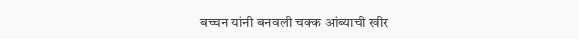बच्चन यांनी बनवली चक्क आंब्याची खीर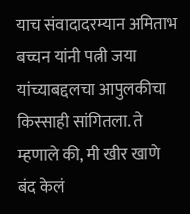याच संवादादरम्यान अमिताभ बच्चन यांनी पत्नी जया यांच्याबद्दलचा आपुलकीचा किस्साही सांगितला. ते म्हणाले की, मी खीर खाणे बंद केलं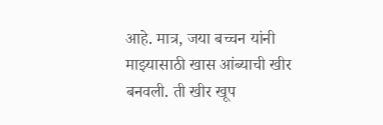आहे. मात्र, जया बच्चन यांनी माझ्यासाठी खास आंब्याची खीर बनवली. ती खीर खूप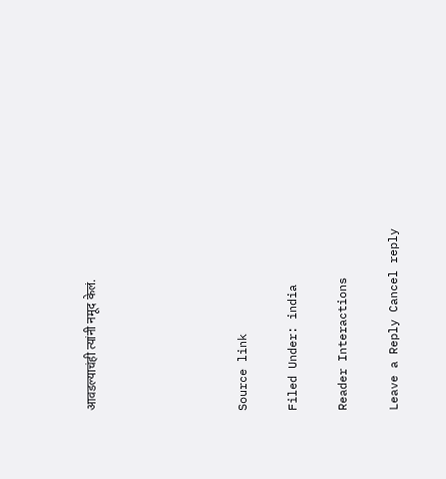आवडल्याचंही त्यांनी नमूद केलं.





Source link

Filed Under: india

Reader Interactions

Leave a Reply Cancel reply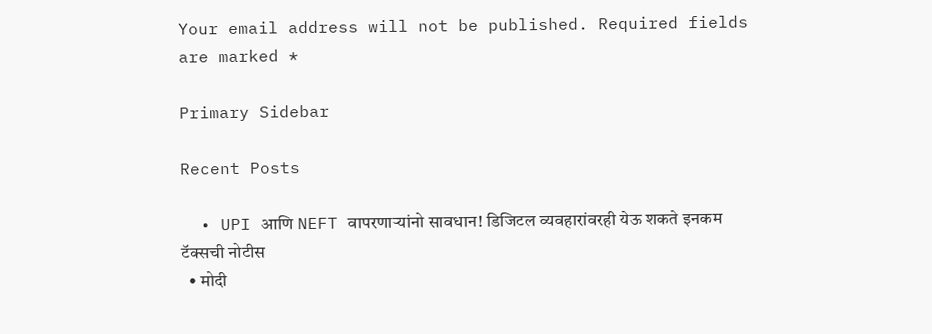Your email address will not be published. Required fields are marked *

Primary Sidebar

Recent Posts

  • UPI आणि NEFT वापरणाऱ्यांनो सावधान! डिजिटल व्यवहारांवरही येऊ शकते इनकम टॅक्सची नोटीस
  • मोदी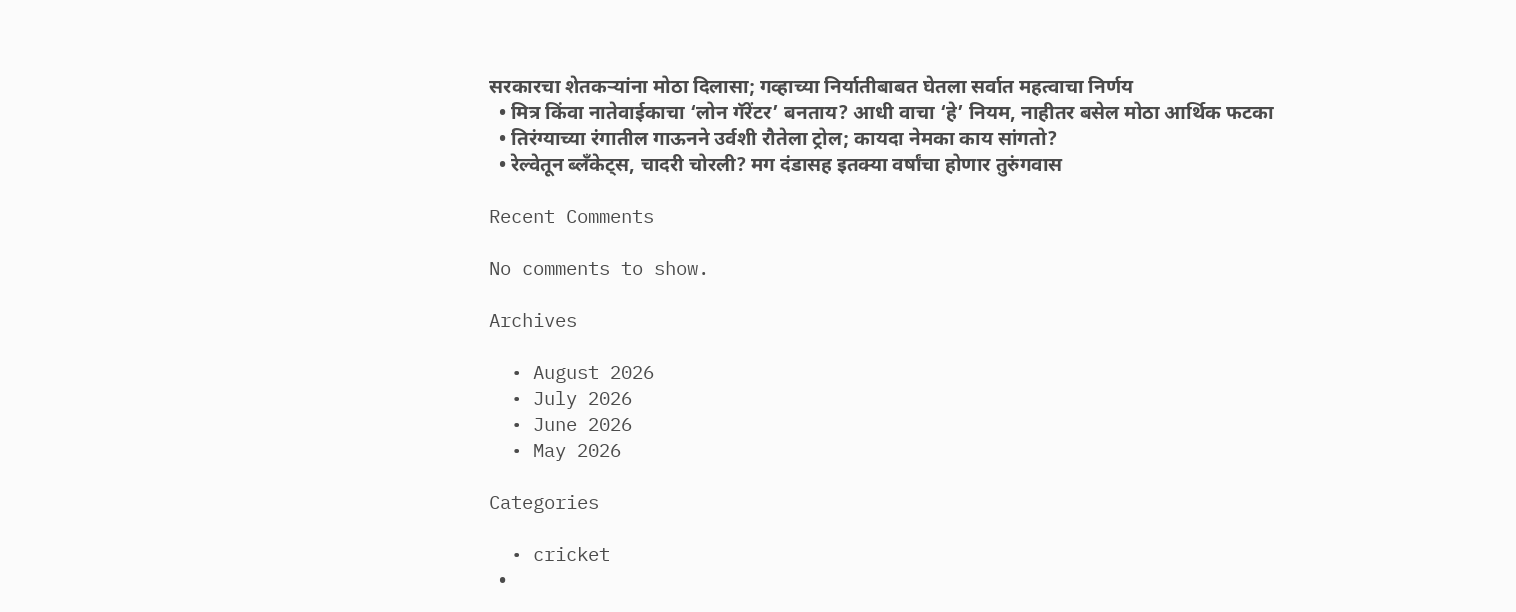सरकारचा शेतकऱ्यांना मोठा दिलासा; गव्हाच्या निर्यातीबाबत घेतला सर्वात महत्वाचा निर्णय
  • मित्र किंवा नातेवाईकाचा ‘लोन गॅरेंटर’ बनताय? आधी वाचा ‘हे’ नियम, नाहीतर बसेल मोठा आर्थिक फटका
  • तिरंग्याच्या रंगातील गाऊनने उर्वशी रौतेला ट्रोल; कायदा नेमका काय सांगतो?
  • रेल्वेतून ब्लँकेट्स, चादरी चोरली? मग दंडासह इतक्या वर्षांचा होणार तुरुंगवास

Recent Comments

No comments to show.

Archives

  • August 2026
  • July 2026
  • June 2026
  • May 2026

Categories

  • cricket
  •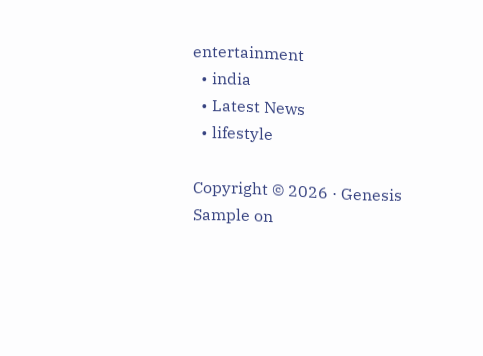entertainment
  • india
  • Latest News
  • lifestyle

Copyright © 2026 · Genesis Sample on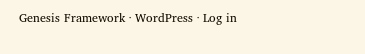Genesis Framework · WordPress · Log in